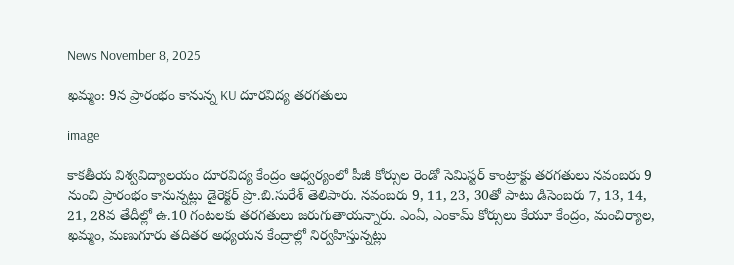News November 8, 2025

ఖమ్మం: 9న ప్రారంభం కానున్న KU దూరవిద్య తరగతులు

image

కాకతీయ విశ్వవిద్యాలయం దూరవిద్య కేంద్రం ఆధ్వర్యంలో పీజీ కోర్సుల రెండో సెమిస్టర్ కాంట్రాక్టు తరగతులు నవంబరు 9 నుంచి ప్రారంభం కానున్నట్లు డైరెక్టర్ ప్రొ.బి.సురేశ్ తెలిపారు. నవంబరు 9, 11, 23, 30తో పాటు డిసెంబరు 7, 13, 14, 21, 28వ తేదీల్లో ఉ.10 గంటలకు తరగతులు జరుగుతాయన్నారు. ఎంఏ, ఎంకామ్ కోర్సులు కేయూ కేంద్రం, మంచిర్యాల, ఖమ్మం, మణుగూరు తదితర అధ్యయన కేంద్రాల్లో నిర్వహిస్తున్నట్లు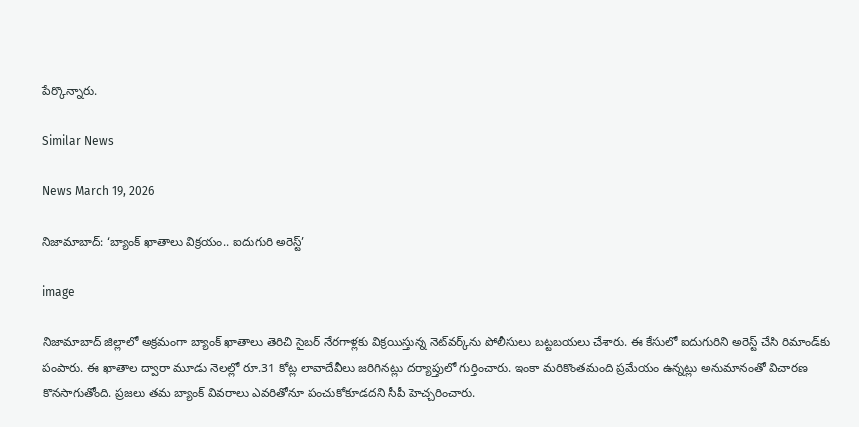పేర్కొన్నారు.

Similar News

News March 19, 2026

నిజామాబాద్: ‘బ్యాంక్ ఖాతాలు విక్రయం.. ఐదుగురి అరెస్ట్’

image

నిజామాబాద్ జిల్లాలో అక్రమంగా బ్యాంక్ ఖాతాలు తెరిచి సైబర్ నేరగాళ్లకు విక్రయిస్తున్న నెట్‌వర్క్‌ను పోలీసులు బట్టబయలు చేశారు. ఈ కేసులో ఐదుగురిని అరెస్ట్ చేసి రిమాండ్‌కు పంపారు. ఈ ఖాతాల ద్వారా మూడు నెలల్లో రూ.31 కోట్ల లావాదేవీలు జరిగినట్లు దర్యాప్తులో గుర్తించారు. ఇంకా మరికొంతమంది ప్రమేయం ఉన్నట్లు అనుమానంతో విచారణ కొనసాగుతోంది. ప్రజలు తమ బ్యాంక్ వివరాలు ఎవరితోనూ పంచుకోకూడదని సీపీ హెచ్చరించారు.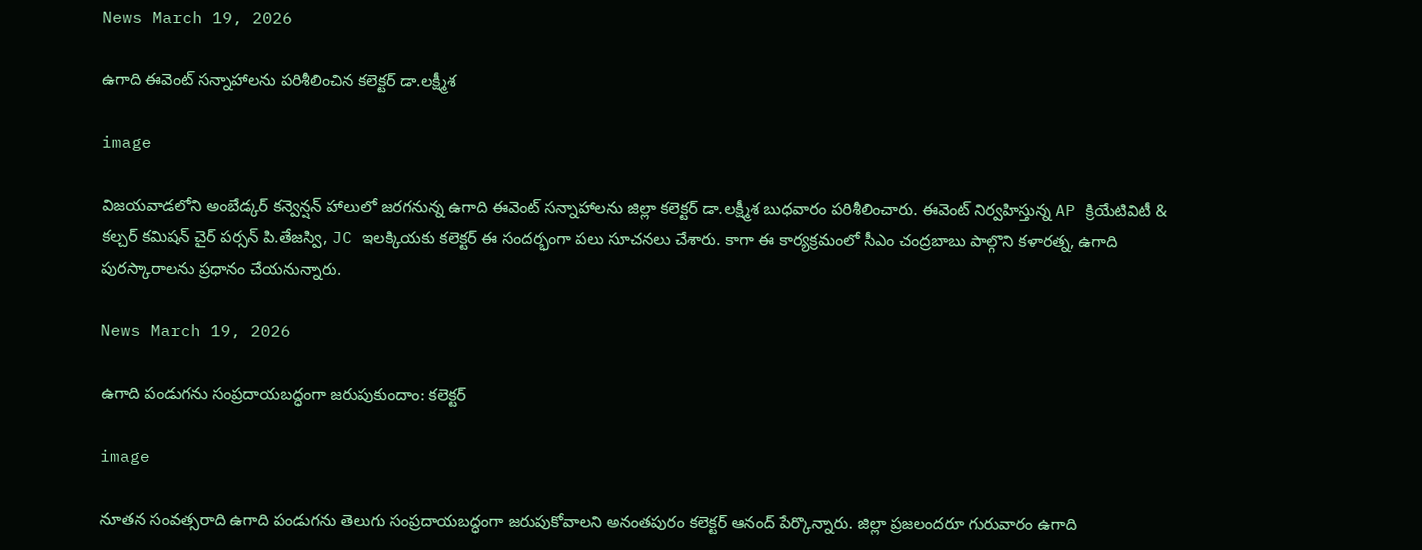News March 19, 2026

ఉగాది ఈవెంట్ సన్నాహాలను పరిశీలించిన కలెక్టర్ డా.లక్ష్మీశ

image

విజయవాడలోని అంబేడ్కర్ కన్వెన్షన్ హాలులో జరగనున్న ఉగాది ఈవెంట్ సన్నాహాలను జిల్లా కలెక్టర్ డా.లక్ష్మీశ బుధవారం పరిశీలించారు. ఈవెంట్ నిర్వహిస్తున్న AP క్రియేటివిటీ & కల్చర్ కమిషన్ చైర్‌ పర్సన్ పి.తేజస్వి, JC ఇలక్కియకు కలెక్టర్ ఈ సందర్భంగా పలు సూచనలు చేశారు. కాగా ఈ కార్యక్రమంలో సీఎం చంద్రబాబు పాల్గొని కళారత్న, ఉగాది పురస్కారాలను ప్రధానం చేయనున్నారు.

News March 19, 2026

ఉగాది పండుగను సంప్రదాయబద్ధంగా జరుపుకుందాం: కలెక్టర్

image

నూతన సంవత్సరాది ఉగాది పండుగను తెలుగు సంప్రదాయబద్ధంగా జరుపుకోవాలని అనంతపురం కలెక్టర్ ఆనంద్ పేర్కొన్నారు. జిల్లా ప్రజలందరూ గురువారం ఉగాది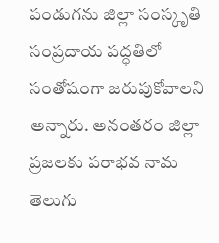పండుగను జిల్లా సంస్కృతి సంప్రదాయ పద్ధతిలో సంతోషంగా జరుపుకోవాలని అన్నారు. అనంతరం జిల్లా ప్రజలకు పరాభవ నామ తెలుగు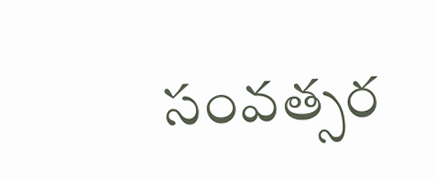సంవత్సర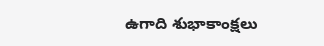ఉగాది శుభాకాంక్షలు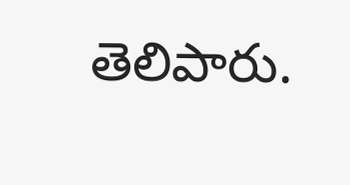తెలిపారు.